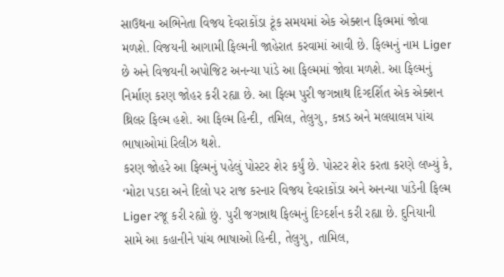સાઉથના અભિનેતા વિજય દેવરાકોંડા ટૂંક સમયમાં એક એક્શન ફિલ્મમાં જોવા મળશે. વિજયની આગામી ફિલ્મની જાહેરાત કરવામાં આવી છે. ફિલ્મનું નામ Liger છે અને વિજયની અપોજિટ અનન્યા પાંડે આ ફિલ્મમાં જોવા મળશે. આ ફિલ્મનું નિર્માણ કરણ જોહર કરી રહ્યા છે. આ ફિલ્મ પુરી જગન્નાથ દિગ્દર્શિત એક એક્શન થ્રિલર ફિલ્મ હશે. આ ફિલ્મ હિન્દી, તમિલ, તેલુગુ, કન્નડ અને મલયાલમ પાંચ ભાષાઓમાં રિલીઝ થશે.
કરણ જોહરે આ ફિલ્મનું પહેલું પોસ્ટર શેર કર્યું છે. પોસ્ટર શેર કરતા કરણે લખ્યું કે, ‘મોટા પડદા અને દિલો પર રાજ કરનાર વિજય દેવરાકોંડા અને અનન્યા પાંડેની ફિલ્મ Liger રજૂ કરી રહ્યો છું. પુરી જગન્નાથ ફિલ્મનું દિગ્દર્શન કરી રહ્યા છે. દુનિયાની સામે આ કહાનીને પાંચ ભાષાઓ હિન્દી, તેલુગુ, તામિલ,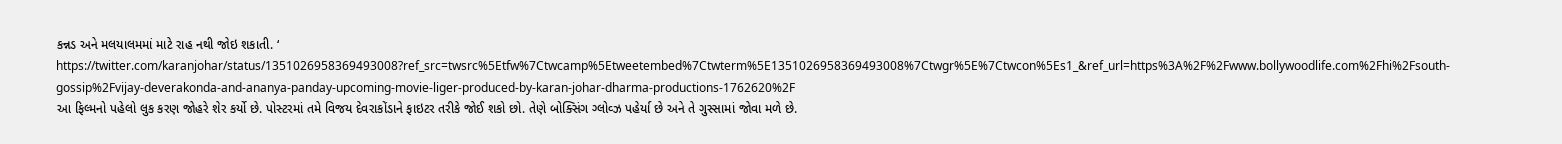કન્નડ અને મલયાલમમાં માટે રાહ નથી જોઇ શકાતી. ‘
https://twitter.com/karanjohar/status/1351026958369493008?ref_src=twsrc%5Etfw%7Ctwcamp%5Etweetembed%7Ctwterm%5E1351026958369493008%7Ctwgr%5E%7Ctwcon%5Es1_&ref_url=https%3A%2F%2Fwww.bollywoodlife.com%2Fhi%2Fsouth-gossip%2Fvijay-deverakonda-and-ananya-panday-upcoming-movie-liger-produced-by-karan-johar-dharma-productions-1762620%2F
આ ફિલ્મનો પહેલો લુક કરણ જોહરે શેર કર્યો છે. પોસ્ટરમાં તમે વિજય દેવરાકોંડાને ફાઇટર તરીકે જોઈ શકો છો. તેણે બોક્સિંગ ગ્લોવ્ઝ પહેર્યા છે અને તે ગુસ્સામાં જોવા મળે છે.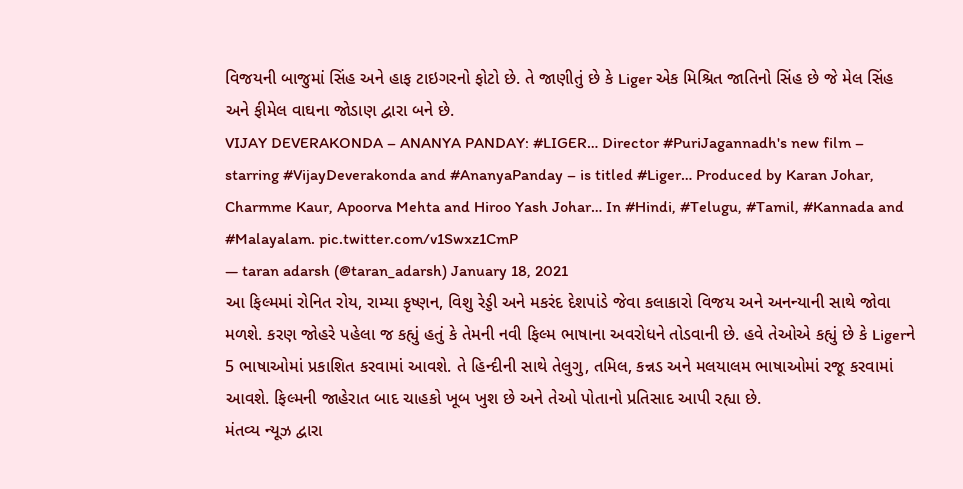વિજયની બાજુમાં સિંહ અને હાફ ટાઇગરનો ફોટો છે. તે જાણીતું છે કે Liger એક મિશ્રિત જાતિનો સિંહ છે જે મેલ સિંહ અને ફીમેલ વાઘના જોડાણ દ્વારા બને છે.
VIJAY DEVERAKONDA – ANANYA PANDAY: #LIGER… Director #PuriJagannadh's new film – starring #VijayDeverakonda and #AnanyaPanday – is titled #Liger… Produced by Karan Johar, Charmme Kaur, Apoorva Mehta and Hiroo Yash Johar… In #Hindi, #Telugu, #Tamil, #Kannada and #Malayalam. pic.twitter.com/v1Swxz1CmP
— taran adarsh (@taran_adarsh) January 18, 2021
આ ફિલ્મમાં રોનિત રોય, રામ્યા કૃષ્ણન, વિશુ રેડ્ડી અને મકરંદ દેશપાંડે જેવા કલાકારો વિજય અને અનન્યાની સાથે જોવા મળશે. કરણ જોહરે પહેલા જ કહ્યું હતું કે તેમની નવી ફિલ્મ ભાષાના અવરોધને તોડવાની છે. હવે તેઓએ કહ્યું છે કે Ligerને 5 ભાષાઓમાં પ્રકાશિત કરવામાં આવશે. તે હિન્દીની સાથે તેલુગુ, તમિલ, કન્નડ અને મલયાલમ ભાષાઓમાં રજૂ કરવામાં આવશે. ફિલ્મની જાહેરાત બાદ ચાહકો ખૂબ ખુશ છે અને તેઓ પોતાનો પ્રતિસાદ આપી રહ્યા છે.
મંતવ્ય ન્યૂઝ દ્વારા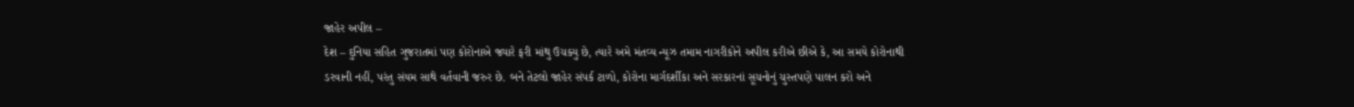જાહેર અપીલ –
દેશ – દુનિયા સહિત ગુજરાતમાં પણ કોરોનાએ જ્યારે ફરી માંથુ ઉચક્યુ છે, ત્યારે અમે મંતવ્ય ન્યૂઝ તમામ નાગરીકોને અપીલ કરીએ છીએ કે, આ સમયે કોરોનાથી ડરવાની નહીં, પરંતુ સંયમ સાથે વર્તવાની જરુર છે. બને તેટલો જાહેર સંપર્ક ટાળો, કોરોના માર્ગદર્શીકા અને સરકારનાં સૂચનોનું ચુસ્તપણે પાલન કરો અને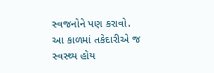સ્વજનોને પણ કરાવો. આ કાળમાં તકેદારીએ જ સ્વસ્થ્ય હોય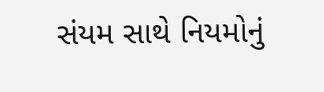સંયમ સાથે નિયમોનું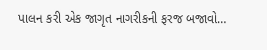પાલન કરી એક જાગૃત નાગરીકની ફરજ બજાવો…